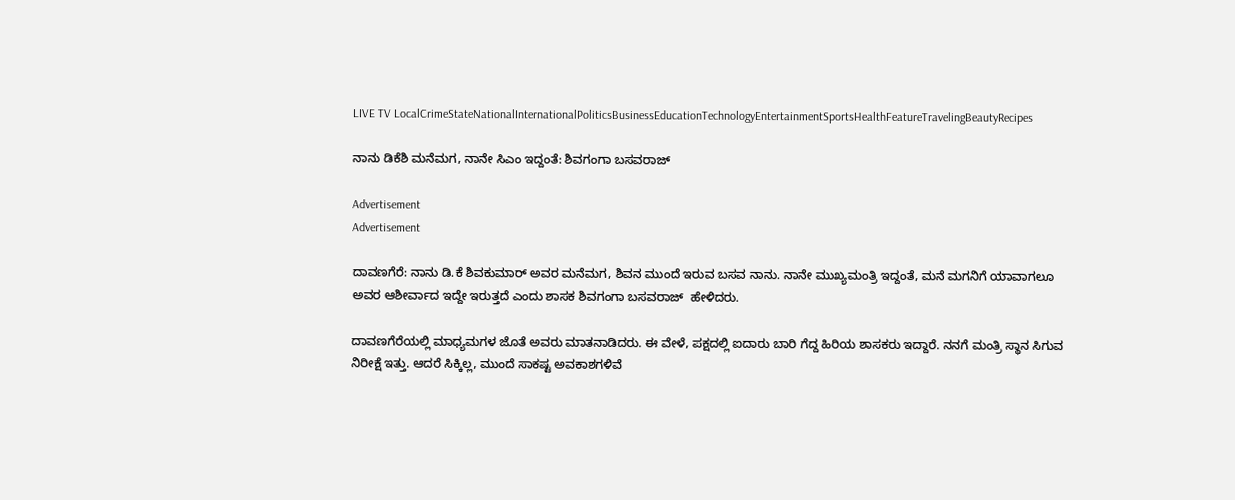LIVE TV LocalCrimeStateNationalInternationalPoliticsBusinessEducationTechnologyEntertainmentSportsHealthFeatureTravelingBeautyRecipes

ನಾನು ಡಿಕೆಶಿ ಮನೆಮಗ, ನಾನೇ ಸಿಎಂ ಇದ್ದಂತೆ: ಶಿವಗಂಗಾ ಬಸವರಾಜ್

Advertisement
Advertisement

ದಾವಣಗೆರೆ: ನಾನು ಡಿ.ಕೆ ಶಿವಕುಮಾರ್‌ ಅವರ ಮನೆಮಗ, ಶಿವನ ಮುಂದೆ ಇರುವ ಬಸವ ನಾನು. ನಾನೇ ಮುಖ್ಯಮಂತ್ರಿ ಇದ್ದಂತೆ, ಮನೆ ಮಗನಿಗೆ ಯಾವಾಗಲೂ ಅವರ ಆಶೀರ್ವಾದ ಇದ್ದೇ ಇರುತ್ತದೆ ಎಂದು ಶಾಸಕ ಶಿವಗಂಗಾ ಬಸವರಾಜ್  ಹೇಳಿದರು.

ದಾವಣಗೆರೆಯಲ್ಲಿ ಮಾಧ್ಯಮಗಳ ಜೊತೆ ಅವರು ಮಾತನಾಡಿದರು. ಈ ವೇಳೆ, ಪಕ್ಷದಲ್ಲಿ ಐದಾರು ಬಾರಿ ಗೆದ್ದ ಹಿರಿಯ ಶಾಸಕರು ಇದ್ದಾರೆ. ನನಗೆ ಮಂತ್ರಿ ಸ್ಥಾನ ಸಿಗುವ ನಿರೀಕ್ಷೆ ಇತ್ತು. ಆದರೆ ಸಿಕ್ಕಿಲ್ಲ, ಮುಂದೆ ಸಾಕಷ್ಟ ಅವಕಾಶಗಳಿವೆ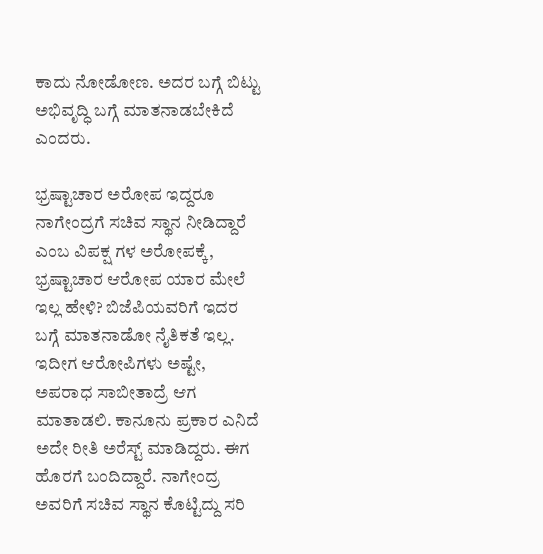ಕಾದು ನೋಡೋಣ. ಅದರ ಬಗ್ಗೆ ಬಿಟ್ಟು ಅಭಿವೃದ್ಧಿ ಬಗ್ಗೆ ಮಾತನಾಡಬೇಕಿದೆ ಎಂದರು.

ಭ್ರಷ್ಟಾಚಾರ ಅರೋಪ ಇದ್ದರೂ ನಾಗೇಂದ್ರಗೆ ಸಚಿವ ಸ್ಥಾನ ನೀಡಿದ್ದಾರೆ ಎಂಬ ವಿಪಕ್ಷ ಗಳ ಅರೋಪಕ್ಕೆ, ಭ್ರಷ್ಟಾಚಾರ ಆರೋಪ ಯಾರ ಮೇಲೆ ಇಲ್ಲ ಹೇಳಿ? ಬಿಜೆಪಿಯವರಿಗೆ ಇದರ ಬಗ್ಗೆ ಮಾತನಾಡೋ ನೈತಿಕತೆ ಇಲ್ಲ. ಇದೀಗ ಆರೋಪಿಗಳು ಅಷ್ಟೇ, ಅಪರಾಧ ಸಾಬೀತಾದ್ರೆ ಆಗ ಮಾತಾಡಲಿ. ಕಾನೂನು ಪ್ರಕಾರ ಎನಿದೆ ಅದೇ ರೀತಿ ಅರೆಸ್ಟ್ ಮಾಡಿದ್ದರು. ಈಗ ಹೊರಗೆ ಬಂದಿದ್ದಾರೆ. ನಾಗೇಂದ್ರ ಅವರಿಗೆ ಸಚಿವ ಸ್ಥಾನ ಕೊಟ್ಟಿದ್ದು ಸರಿ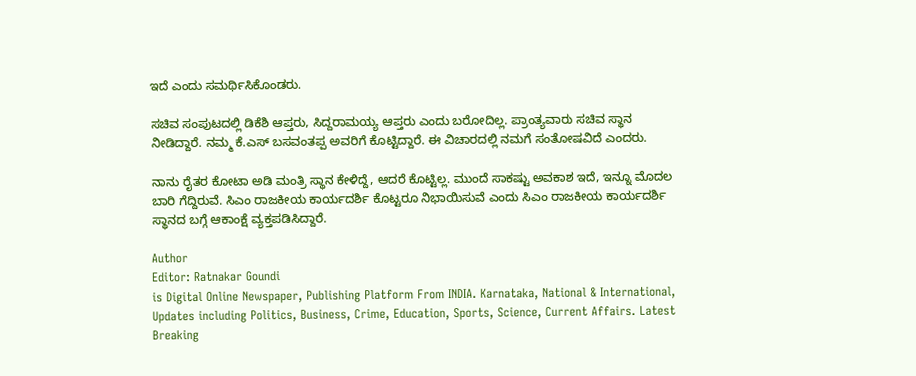ಇದೆ ಎಂದು ಸಮರ್ಥಿಸಿಕೊಂಡರು.

ಸಚಿವ ಸಂಪುಟದಲ್ಲಿ ಡಿಕೆಶಿ ಆಪ್ತರು, ಸಿದ್ದರಾಮಯ್ಯ ಆಪ್ತರು ಎಂದು ಬರೋದಿಲ್ಲ. ಪ್ರಾಂತ್ಯವಾರು ಸಚಿವ ಸ್ಥಾನ ನೀಡಿದ್ದಾರೆ. ನಮ್ಮ ಕೆ.ಎಸ್ ಬಸವಂತಪ್ಪ ಅವರಿಗೆ ಕೊಟ್ಟಿದ್ದಾರೆ. ಈ ವಿಚಾರದಲ್ಲಿ ನಮಗೆ ಸಂತೋಷವಿದೆ ಎಂದರು.

ನಾನು ರೈತರ ಕೋಟಾ ಅಡಿ ಮಂತ್ರಿ ಸ್ಥಾನ ಕೇಳಿದ್ದೆ, ಆದರೆ ಕೊಟ್ಟಿಲ್ಲ. ಮುಂದೆ ಸಾಕಷ್ಟು ಅವಕಾಶ ಇದೆ, ಇನ್ನೂ ಮೊದಲ ಬಾರಿ ಗೆದ್ದಿರುವೆ. ಸಿಎಂ ರಾಜಕೀಯ ಕಾರ್ಯದರ್ಶಿ ಕೊಟ್ಟರೂ ನಿಭಾಯಿಸುವೆ ಎಂದು ಸಿಎಂ ರಾಜಕೀಯ ಕಾರ್ಯದರ್ಶಿ ಸ್ಥಾನದ ಬಗ್ಗೆ ಆಕಾಂಕ್ಷೆ ವ್ಯಕ್ತಪಡಿಸಿದ್ದಾರೆ.

Author
Editor: Ratnakar Goundi
is Digital Online Newspaper, Publishing Platform From INDIA. Karnataka, National & International, Updates including Politics, Business, Crime, Education, Sports, Science, Current Affairs. Latest Breaking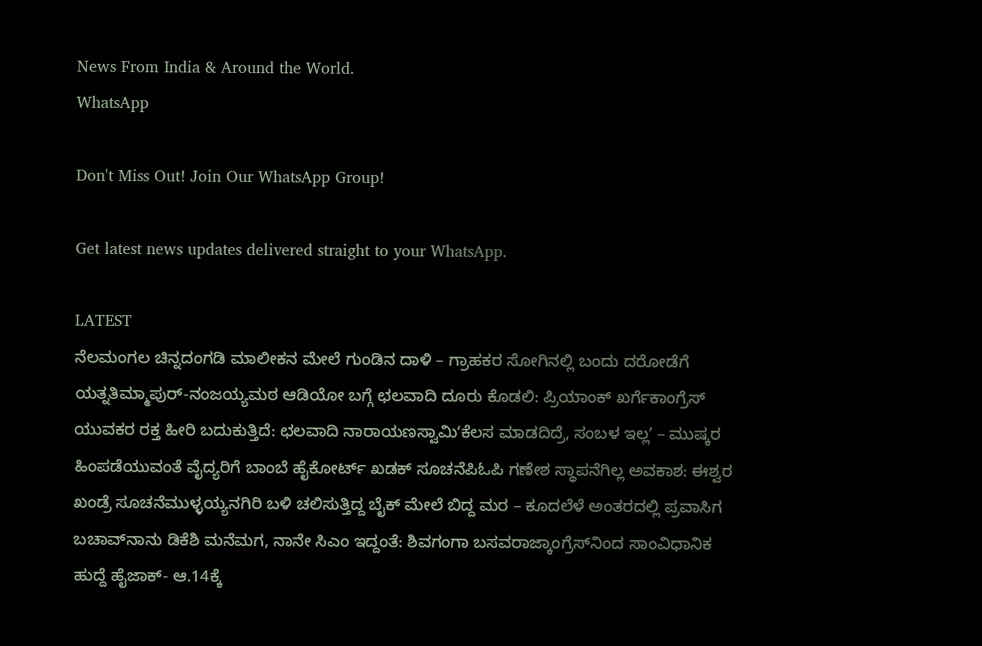News From India & Around the World.
WhatsApp

Don't Miss Out! Join Our WhatsApp Group!

Get latest news updates delivered straight to your WhatsApp.

LATEST
ನೆಲಮಂಗಲ ಚಿನ್ನದಂಗಡಿ ಮಾಲೀಕನ ಮೇಲೆ ಗುಂಡಿನ ದಾಳಿ – ಗ್ರಾಹಕರ ಸೋಗಿನಲ್ಲಿ ಬಂದು ದರೋಡೆಗೆ ಯತ್ನತಿಮ್ಮಾಪುರ್-ನಂಜಯ್ಯಮಠ ಆಡಿಯೋ ಬಗ್ಗೆ ಛಲವಾದಿ ದೂರು ಕೊಡಲಿ: ಪ್ರಿಯಾಂಕ್ ಖರ್ಗೆಕಾಂಗ್ರೆಸ್ ಯುವಕರ ರಕ್ತ ಹೀರಿ ಬದುಕುತ್ತಿದೆ: ಛಲವಾದಿ ನಾರಾಯಣಸ್ವಾಮಿʻಕೆಲಸ ಮಾಡದಿದ್ರೆ, ಸಂಬಳ ಇಲ್ಲʼ – ಮುಷ್ಕರ ಹಿಂಪಡೆಯುವಂತೆ ವೈದ್ಯರಿಗೆ ಬಾಂಬೆ ಹೈಕೋರ್ಟ್‌ ಖಡಕ್ ಸೂಚನೆಪಿಓಪಿ ಗಣೇಶ ಸ್ಥಾಪನೆಗಿಲ್ಲ ಅವಕಾಶ: ಈಶ್ವರ ಖಂಡ್ರೆ ಸೂಚನೆಮುಳ್ಳಯ್ಯನಗಿರಿ ಬಳಿ ಚಲಿಸುತ್ತಿದ್ದ ಬೈಕ್‌ ಮೇಲೆ ಬಿದ್ದ ಮರ – ಕೂದಲೆಳೆ ಅಂತರದಲ್ಲಿ ಪ್ರವಾಸಿಗ ಬಚಾವ್‌ನಾನು ಡಿಕೆಶಿ ಮನೆಮಗ, ನಾನೇ ಸಿಎಂ ಇದ್ದಂತೆ: ಶಿವಗಂಗಾ ಬಸವರಾಜ್ಕಾಂಗ್ರೆಸ್‌ನಿಂದ ಸಾಂವಿಧಾನಿಕ ಹುದ್ದೆ ಹೈಜಾಕ್‌- ಆ.14ಕ್ಕೆ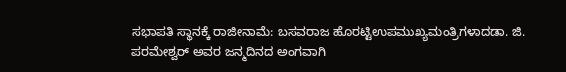ಸಭಾಪತಿ ಸ್ಥಾನಕ್ಕೆ ರಾಜೀನಾಮೆ: ಬಸವರಾಜ ಹೊರಟ್ಟಿಉಪಮುಖ್ಯಮಂತ್ರಿಗಳಾದಡಾ. ಜಿ. ಪರಮೇಶ್ವರ್ ಅವರ ಜನ್ಮದಿನದ ಅಂಗವಾಗಿ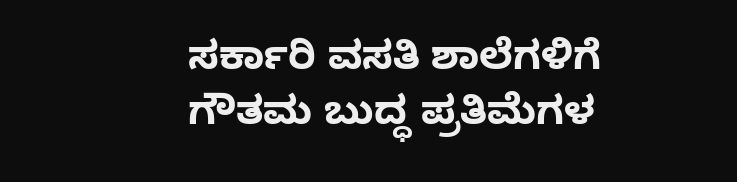ಸರ್ಕಾರಿ ವಸತಿ ಶಾಲೆಗಳಿಗೆ ಗೌತಮ ಬುದ್ಧ ಪ್ರತಿಮೆಗಳ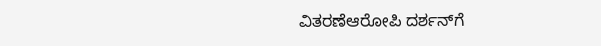ವಿತರಣೆಆರೋಪಿ ದರ್ಶನ್‌ಗೆ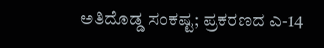ಅತಿದೊಡ್ಡ ಸಂಕಷ್ಟ; ಪ್ರಕರಣದ ಎ-14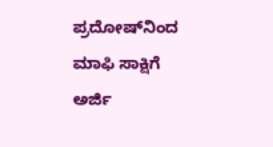ಪ್ರದೋಷ್‌ನಿಂದ ಮಾಫಿ ಸಾಕ್ಷಿಗೆ ಅರ್ಜಿ